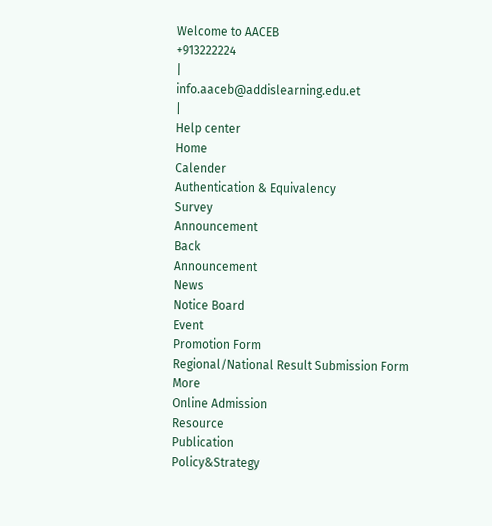Welcome to AACEB
+913222224
|
info.aaceb@addislearning.edu.et
|
Help center
Home
Calender
Authentication & Equivalency
Survey
Announcement
Back
Announcement
News
Notice Board
Event
Promotion Form
Regional/National Result Submission Form
More
Online Admission
Resource
Publication
Policy&Strategy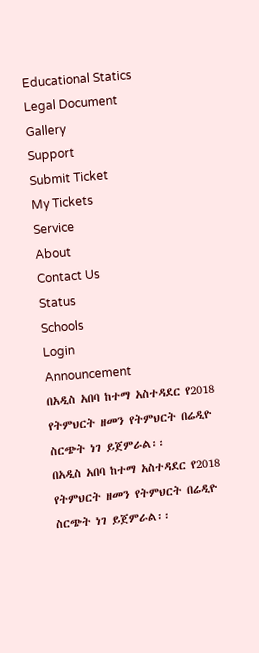Educational Statics
Legal Document
Gallery
Support
Submit Ticket
My Tickets
Service
About
Contact Us
Status
Schools
Login
Announcement
በአዲስ አበባ ከተማ አስተዳደር የ2018 የትምህርት ዘመን የትምህርት በሬዲዮ ስርጭት ነገ ይጀምራል፡፡
በአዲስ አበባ ከተማ አስተዳደር የ2018 የትምህርት ዘመን የትምህርት በሬዲዮ ስርጭት ነገ ይጀምራል፡፡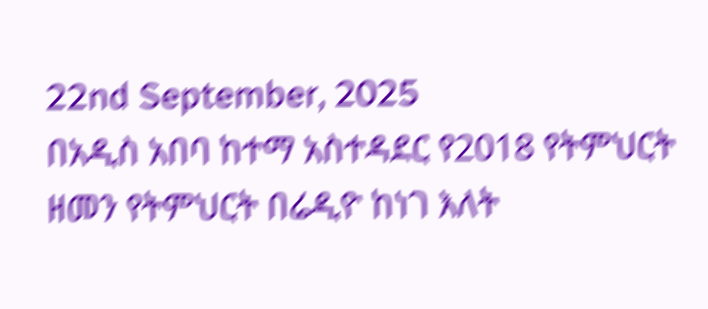22nd September, 2025
በአዲስ አበባ ከተማ አስተዳደር የ2018 የትምህርት ዘመን የትምህርት በሬዲዮ ከነገ እለት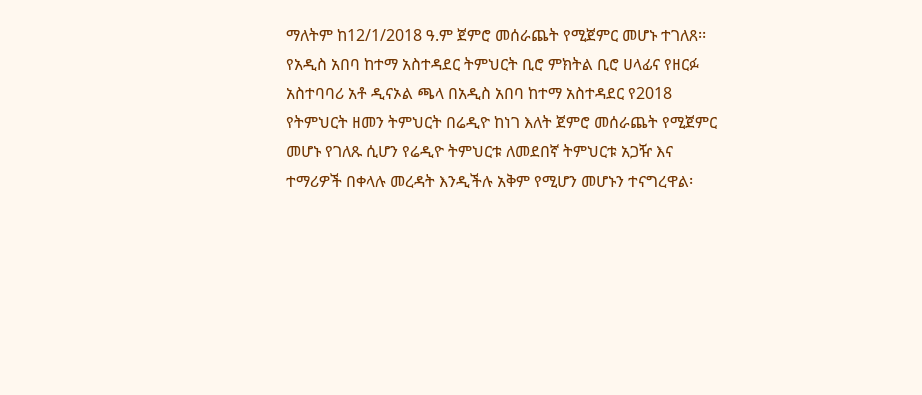ማለትም ከ12/1/2018 ዓ.ም ጀምሮ መሰራጨት የሚጀምር መሆኑ ተገለጸ፡፡
የአዲስ አበባ ከተማ አስተዳደር ትምህርት ቢሮ ምክትል ቢሮ ሀላፊና የዘርፉ አስተባባሪ አቶ ዲናኦል ጫላ በአዲስ አበባ ከተማ አስተዳደር የ2018 የትምህርት ዘመን ትምህርት በሬዲዮ ከነገ እለት ጀምሮ መሰራጨት የሚጀምር መሆኑ የገለጹ ሲሆን የሬዲዮ ትምህርቱ ለመደበኛ ትምህርቱ አጋዥ እና ተማሪዎች በቀላሉ መረዳት እንዲችሉ አቅም የሚሆን መሆኑን ተናግረዋል፡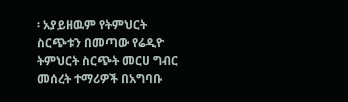፡ አያይዘዉም የትምህርት ስርጭቱን በመጣው የሬዲዮ ትምህርት ስርጭት መርሀ ግብር መሰረት ተማሪዎች በአግባቡ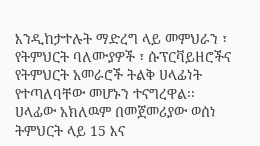እንዲከታተሉት ማድረግ ላይ መምህራን ፣ የትምህርት ባለሙያዎች ፣ ሱፕርቫይዘሮችና የትምህርት አመራሮች ትልቅ ሀላፊነት የተጣለባቸው መሆኑን ተናግረዋል፡፡
ሀላፊው አክለዉም በመጀመሪያው ወሰነ ትምህርት ላይ 15 እና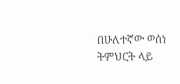በሁለተኛው ወሰነ ትምህርት ላይ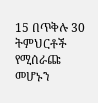15 በጥቅሉ 30 ትምህርቶች የሚሰራጩ መሆኑን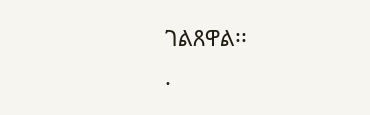ገልጸዋል፡፡
.